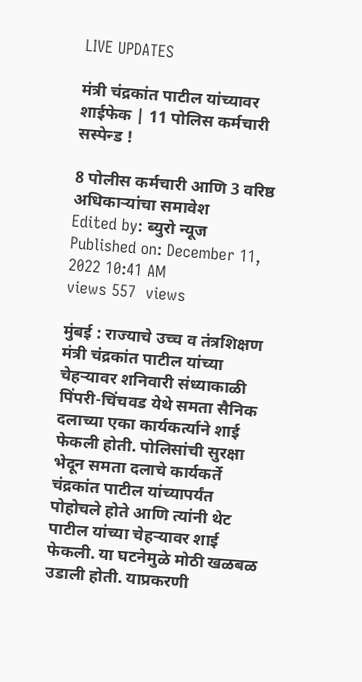LIVE UPDATES

मंत्री चंद्रकांत पाटील यांच्यावर शाईफेक | 11 पोलिस कर्मचारी सस्पेन्ड !

8 पोलीस कर्मचारी आणि 3 वरिष्ठ अधिकाऱ्यांचा समावेश
Edited by: ब्युरो न्यूज
Published on: December 11, 2022 10:41 AM
views 557  views

मुंबई : राज्याचे उच्च व तंत्रशिक्षण मंत्री चंद्रकांत पाटील यांच्या चेहऱ्यावर शनिवारी संध्याकाळी पिंपरी-चिंचवड येथे समता सैनिक दलाच्या एका कार्यकर्त्याने शाई फेकली होती. पोलिसांची सुरक्षा भेदून समता दलाचे कार्यकर्ते चंद्रकांत पाटील यांच्यापर्यंत पोहोचले होते आणि त्यांनी थेट पाटील यांच्या चेहऱ्यावर शाई फेकली. या घटनेमुळे मोठी खळबळ उडाली होती. याप्रकरणी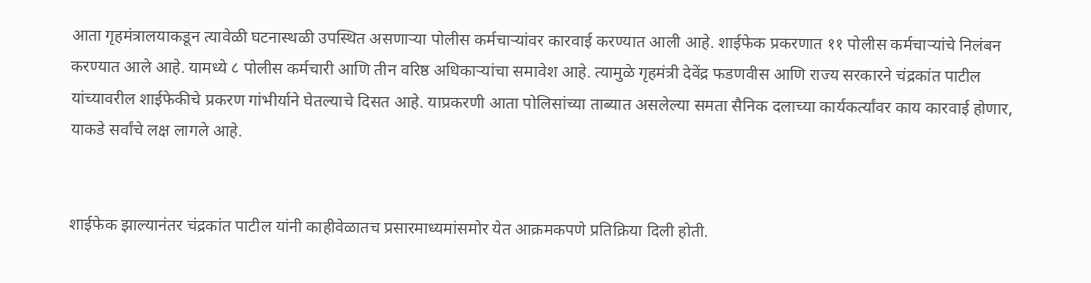आता गृहमंत्रालयाकडून त्यावेळी घटनास्थळी उपस्थित असणाऱ्या पोलीस कर्मचाऱ्यांवर कारवाई करण्यात आली आहे. शाईफेक प्रकरणात ११ पोलीस कर्मचाऱ्यांचे निलंबन करण्यात आले आहे. यामध्ये ८ पोलीस कर्मचारी आणि तीन वरिष्ठ अधिकाऱ्यांचा समावेश आहे. त्यामुळे गृहमंत्री देवेंद्र फडणवीस आणि राज्य सरकारने चंद्रकांत पाटील यांच्यावरील शाईफेकीचे प्रकरण गांभीर्याने घेतल्याचे दिसत आहे. याप्रकरणी आता पोलिसांच्या ताब्यात असलेल्या समता सैनिक दलाच्या कार्यकर्त्यांवर काय कारवाई होणार, याकडे सर्वांचे लक्ष लागले आहे.


शाईफेक झाल्यानंतर चंद्रकांत पाटील यांनी काहीवेळातच प्रसारमाध्यमांसमोर येत आक्रमकपणे प्रतिक्रिया दिली होती.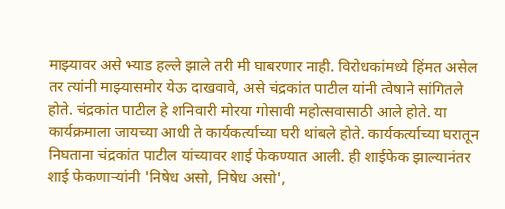माझ्यावर असे भ्याड हल्ले झाले तरी मी घाबरणार नाही. विरोधकांमध्ये हिंमत असेल तर त्यांनी माझ्यासमोर येऊ दाखवावे, असे चंद्रकांत पाटील यांनी त्वेषाने सांगितले होते. चंद्रकांत पाटील हे शनिवारी मोरया गोसावी महोत्सवासाठी आले होते. या कार्यक्रमाला जायच्या आधी ते कार्यकर्त्याच्या घरी थांबले होते. कार्यकर्त्याच्या घरातून निघताना चंद्रकांत पाटील यांच्यावर शाई फेकण्यात आली. ही शाईफेक झाल्यानंतर शाई फेकणाऱ्यांनी 'निषेध असो, निषेध असो',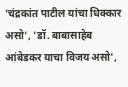'चंद्रकांत पाटील यांचा धिक्कार असो', 'डॉ. बाबासाहेब आंबेडकर याचा विजय असो',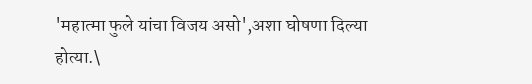'महात्मा फुले यांचा विजय असो',अशा घोषणा दिल्या होत्या.\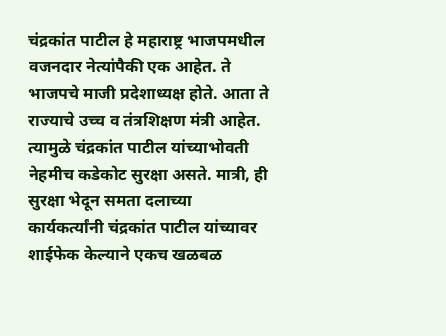चंद्रकांत पाटील हे महाराष्ट्र भाजपमधील वजनदार नेत्यांपैकी एक आहेत. ते भाजपचे माजी प्रदेशाध्यक्ष होते. आता ते राज्याचे उच्च व तंत्रशिक्षण मंत्री आहेत. त्यामुळे चंद्रकांत पाटील यांच्याभोवती नेहमीच कडेकोट सुरक्षा असते. मात्री, ही सुरक्षा भेदून समता दलाच्या कार्यकर्त्यांनी चंद्रकांत पाटील यांच्यावर शाईफेक केल्याने एकच खळबळ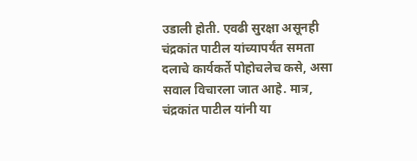उडाली होती. एवढी सुरक्षा असूनही चंद्रकांत पाटील यांच्यापर्यंत समता दलाचे कार्यकर्ते पोहोचलेच कसे, असा सवाल विचारला जात आहे. मात्र, चंद्रकांत पाटील यांनी या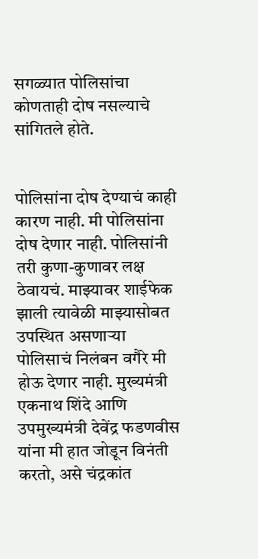सगळ्यात पोलिसांचा कोणताही दोष नसल्याचे सांगितले होते.


पोलिसांना दोष देण्याचं काही कारण नाही. मी पोलिसांना दोष देणार नाही. पोलिसांनी तरी कुणा-कुणावर लक्ष ठेवायचं. माझ्यावर शाईफेक झाली त्यावेळी माझ्यासोबत उपस्थित असणाऱ्या पोलिसाचं निलंबन वगैरे मी होऊ देणार नाही. मुख्यमंत्री एकनाथ शिंदे आणि उपमुख्यमंत्री देवेंद्र फडणवीस यांना मी हात जोडून विनंती करतो, असे चंद्रकांत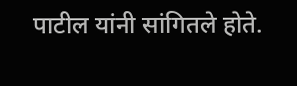पाटील यांनी सांगितले होते.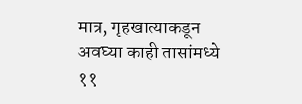मात्र, गृहखात्याकडून अवघ्या काही तासांमध्ये ११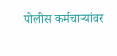पोलीस कर्मचाऱ्यांवर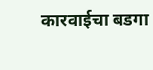कारवाईचा बडगा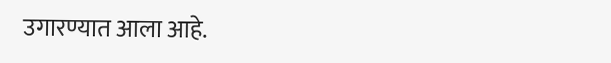उगारण्यात आला आहे.